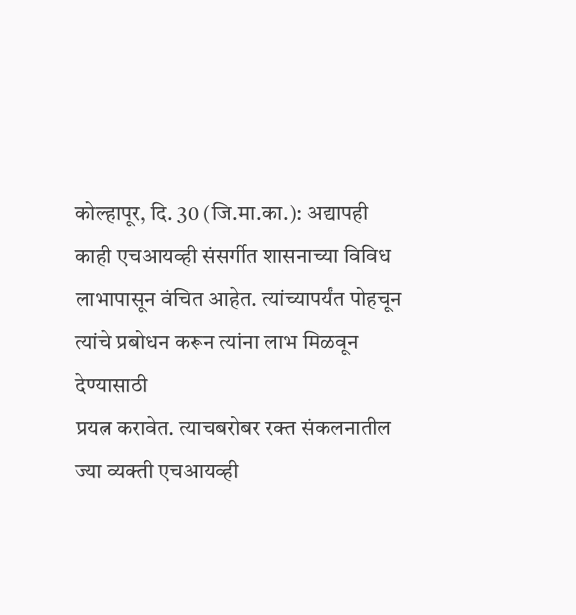कोल्हापूर, दि. 30 (जि.मा.का.): अद्यापही
काही एचआयव्ही संसर्गीत शासनाच्या विविध लाभापासून वंचित आहेत. त्यांच्यापर्यंत पोहचून
त्यांचे प्रबोधन करून त्यांना लाभ मिळवून देण्यासाठी
प्रयत्न करावेत. त्याचबरोबर रक्त संकलनातील ज्या व्यक्ती एचआयव्ही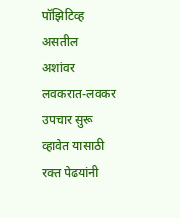पॉझिटिव्ह असतील
अशांवर लवकरात-लवकर उपचार सुरू व्हावेत यासाठी रक्त पेढयांनी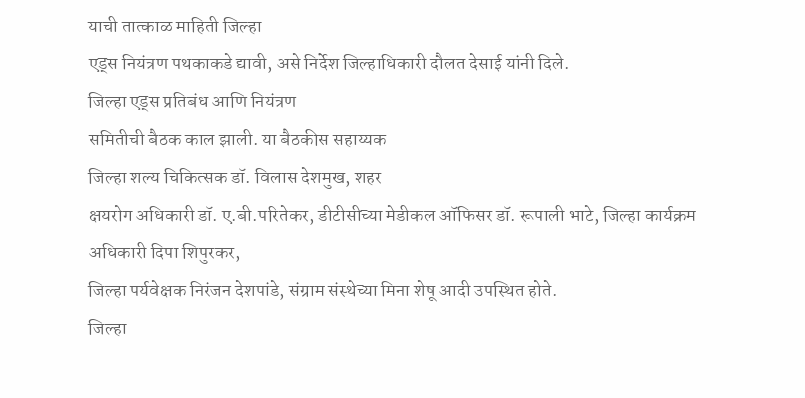याची तात्काळ माहिती जिल्हा
एड्स नियंत्रण पथकाकडे द्यावी, असे निर्देश जिल्हाधिकारी दौलत देसाई यांनी दिले.
जिल्हा एड्स प्रतिबंध आणि नियंत्रण
समितीची बैठक काल झाली. या बैठकीस सहाय्यक
जिल्हा शल्य चिकित्सक डॉ. विलास देशमुख, शहर
क्षयरोग अधिकारी डॉ. ए.बी.परितेकर, डीटीसीच्या मेडीकल ऑफिसर डॉ. रूपाली भाटे, जिल्हा कार्यक्रम अधिकारी दिपा शिपुरकर,
जिल्हा पर्यवेक्षक निरंजन देशपांडे, संग्राम संस्थेच्या मिना शेषू आदी उपस्थित होते.
जिल्हा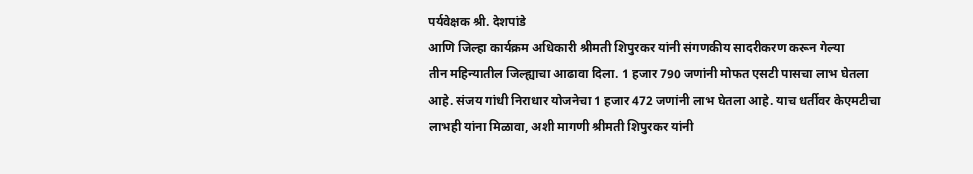पर्यवेक्षक श्री. देशपांडे
आणि जिल्हा कार्यक्रम अधिकारी श्रीमती शिपुरकर यांनी संगणकीय सादरीकरण करून गेल्या
तीन महिन्यातील जिल्ह्याचा आढावा दिला. 1 हजार 790 जणांनी मोफत एसटी पासचा लाभ घेतला
आहे. संजय गांधी निराधार योजनेचा 1 हजार 472 जणांनी लाभ घेतला आहे. याच धर्तीवर केएमटीचा
लाभही यांना मिळावा, अशी मागणी श्रीमती शिपुरकर यांनी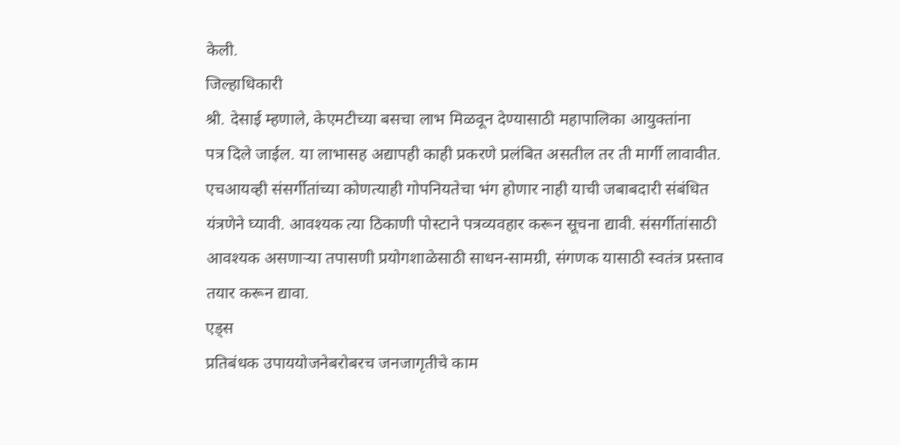केली.
जिल्हाधिकारी
श्री. देसाई म्हणाले, केएमटीच्या बसचा लाभ मिळवून देण्यासाठी महापालिका आयुक्तांना
पत्र दिले जाईल. या लाभासह अद्यापही काही प्रकरणे प्रलंबित असतील तर ती मार्गी लावावीत.
एचआयव्ही संसर्गीतांच्या कोणत्याही गोपनियतेचा भंग होणार नाही याची जबाबदारी संबंधित
यंत्रणेने घ्यावी. आवश्यक त्या ठिकाणी पोस्टाने पत्रव्यवहार करून सूचना द्यावी. संसर्गीतांसाठी
आवश्यक असणाऱ्या तपासणी प्रयोगशाळेसाठी साधन-सामग्री, संगणक यासाठी स्वतंत्र प्रस्ताव
तयार करून द्यावा.
एड्स
प्रतिबंधक उपाययोजनेबरोबरच जनजागृतीचे काम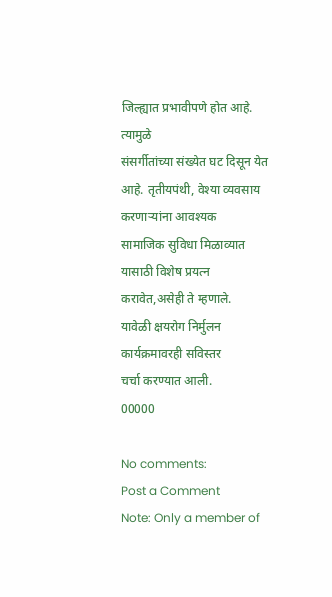जिल्ह्यात प्रभावीपणे होत आहे. त्यामुळे
संसर्गीतांच्या संख्येत घट दिसून येत आहे. तृतीयपंथी, वेश्या व्यवसाय करणाऱ्यांना आवश्यक
सामाजिक सुविधा मिळाव्यात यासाठी विशेष प्रयत्न करावेत,असेही ते म्हणाले.
यावेळी क्षयरोग निर्मुलन कार्यक्रमावरही सविस्तर
चर्चा करण्यात आली.
00000

No comments:
Post a Comment
Note: Only a member of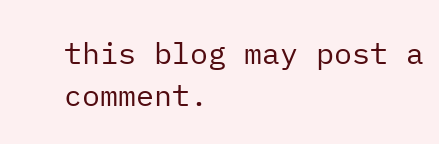this blog may post a comment.